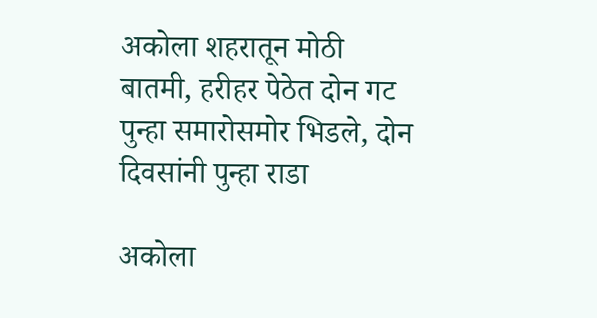अकोला शहरातून मोठी बातमी, हरीहर पेठेत दोन गट पुन्हा समारोसमोर भिडले, दोन दिवसांनी पुन्हा राडा

अकोला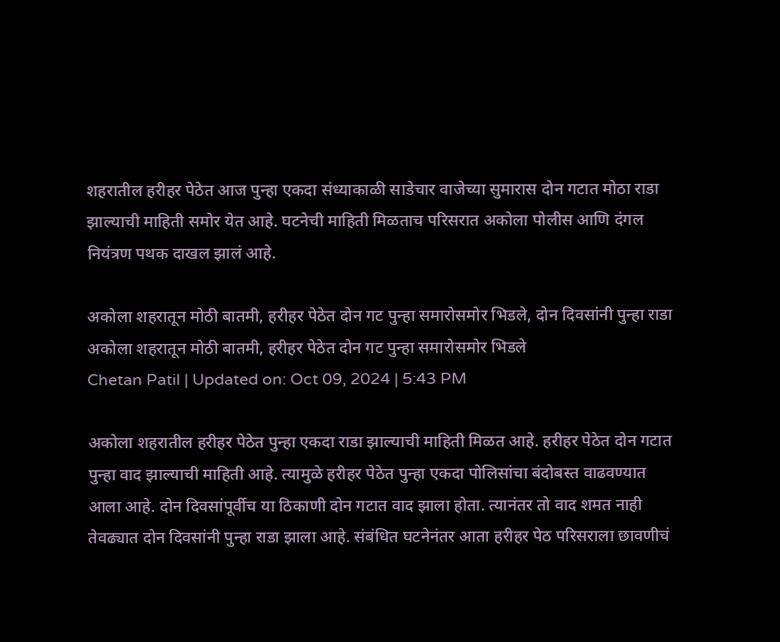शहरातील हरीहर पेठेत आज पुन्हा एकदा संध्याकाळी साडेचार वाजेच्या सुमारास दोन गटात मोठा राडा झाल्याची माहिती समोर येत आहे. घटनेची माहिती मिळताच परिसरात अकोला पोलीस आणि दंगल नियंत्रण पथक दाखल झालं आहे.

अकोला शहरातून मोठी बातमी, हरीहर पेठेत दोन गट पुन्हा समारोसमोर भिडले, दोन दिवसांनी पुन्हा राडा
अकोला शहरातून मोठी बातमी, हरीहर पेठेत दोन गट पुन्हा समारोसमोर भिडले
Chetan Patil | Updated on: Oct 09, 2024 | 5:43 PM

अकोला शहरातील हरीहर पेठेत पुन्हा एकदा राडा झाल्याची माहिती मिळत आहे. हरीहर पेठेत दोन गटात पुन्हा वाद झाल्याची माहिती आहे. त्यामुळे हरीहर पेठेत पुन्हा एकदा पोलिसांचा बंदोबस्त वाढवण्यात आला आहे. दोन दिवसांपूर्वीच या ठिकाणी दोन गटात वाद झाला होता. त्यानंतर तो वाद शमत नाही तेवढ्यात दोन दिवसांनी पुन्हा राडा झाला आहे. संबंधित घटनेनंतर आता हरीहर पेठ परिसराला छावणीचं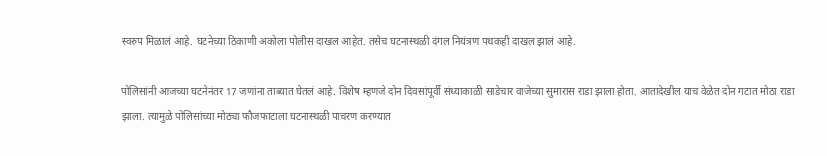स्वरुप मिळालं आहे. घटनेच्या ठिकाणी अकोला पोलीस दाखल आहेत. तसेच घटनास्थळी दंगल नियंत्रण पथकही दाखल झालं आहे.

पोलिसांनी आजच्या घटनेनंतर 17 जणांना ताब्यात घेतलं आहे. विशेष म्हणजे दोन दिवसांपूर्वी संध्याकाळी साडेचार वाजेच्या सुमारास राडा झाला होता. आतादेखील याच वेळेत दोन गटात मोठा राडा झाला. त्यामुळे पोलिसांच्या मोठ्या फौजफाटाला घटनास्थळी पाचरण करण्यात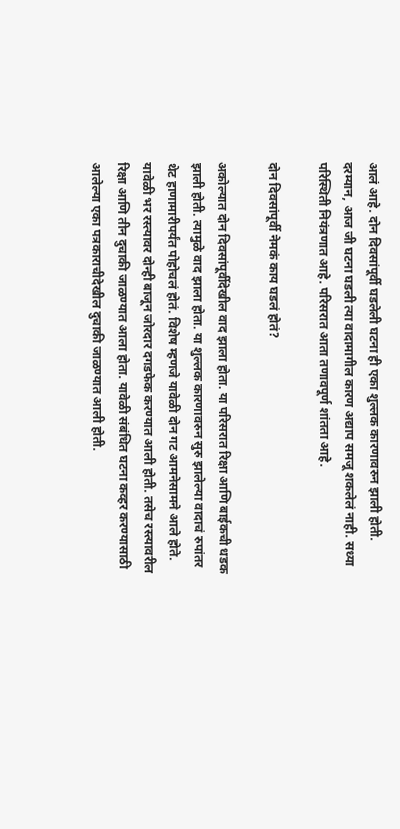आलं आहे. दोन दिवसांपूर्वी घडलेली घटना ही एका शुल्लक कारणावरुन झाली होती. दरम्यान, आज जी घटना घडली त्या वादामागील कारण अद्याप समजू शकलेलं नाही. सध्या परिस्थिती नियंत्रणात आहे. परिसरात आता तणावपूर्ण शांतता आहे.

दोन दिवसांपूर्वी नेमकं काय घडलं होतं?

अकोल्यात दोन दिवसांपूर्वीदेखील वाद झाला होता. या परिसरात रिक्षा आणि बाईकची धडक झाली होती. त्यामुळे वाद झाला होता. या शुल्लक कारणावरुन सुरु झालेल्या वादाचं रुपांतर थेट हाणामारीपर्यंत पोहोचलं होतं. विशेष म्हणजे यावेळी दोन गट आमनेसामने आले होते. यावेळी भर रस्त्यावर दोन्ही बाजून जोरदार दगडफेक करण्यात आली होती. तसेच रस्त्यावरील रिक्षा आणि तीन दुचाकी जाळण्यात आला होता. यावेळी संबंधित घटना कव्हर करण्यासाठी आलेल्या एका पत्रकाराचीदेखील दुचाकी जाळण्यात आली होती.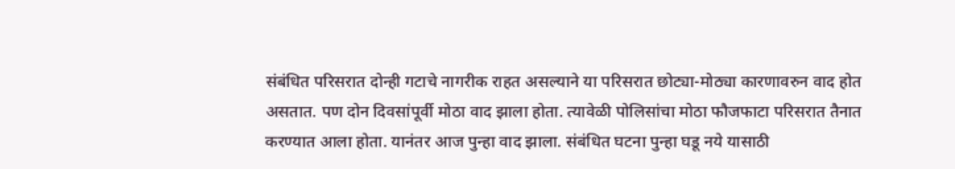संबंधित परिसरात दोन्ही गटाचे नागरीक राहत असल्याने या परिसरात छोट्या-मोठ्या कारणावरुन वाद होत असतात. पण दोन दिवसांपूर्वी मोठा वाद झाला होता. त्यावेळी पोलिसांचा मोठा फौजफाटा परिसरात तैनात करण्यात आला होता. यानंतर आज पुन्हा वाद झाला. संबंधित घटना पुन्हा घडू नये यासाठी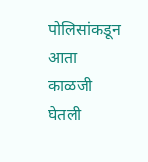पोलिसांकडून आता काळजी घेतली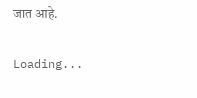जात आहे.

Loading...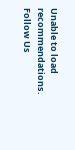Unable to load recommendations.
Follow Us